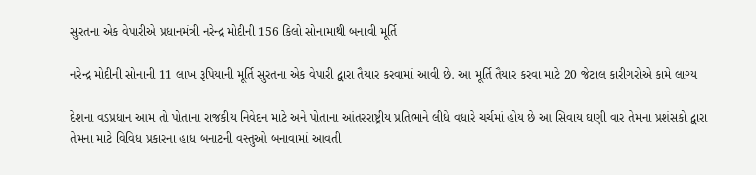સુરતના એક વેપારીએ પ્રધાનમંત્રી નરેન્દ્ર મોદીની 156 કિલો સોનામાથી બનાવી મૂર્તિ

નરેન્દ્ર મોદીની સોનાની 11 લાખ રૂપિયાની મૂર્તિ સુરતના એક વેપારી દ્વારા તૈયાર કરવામાં આવી છે. આ મૂર્તિ તૈયાર કરવા માટે 20 જેટાલ કારીગરોએ કામે લાગ્ય

દેશના વડપ્રધાન આમ તો પોતાના રાજકીય નિવેદન માટે અને પોતાના આંતરરાષ્ટ્રીય પ્રતિભાને લીધે વધારે ચર્ચમાં હોય છે આ સિવાય ઘણી વાર તેમના પ્રશંસકો દ્વારા તેમના માટે વિવિધ પ્રકારના હાધ બનાટની વસ્તુઓ બનાવામાં આવતી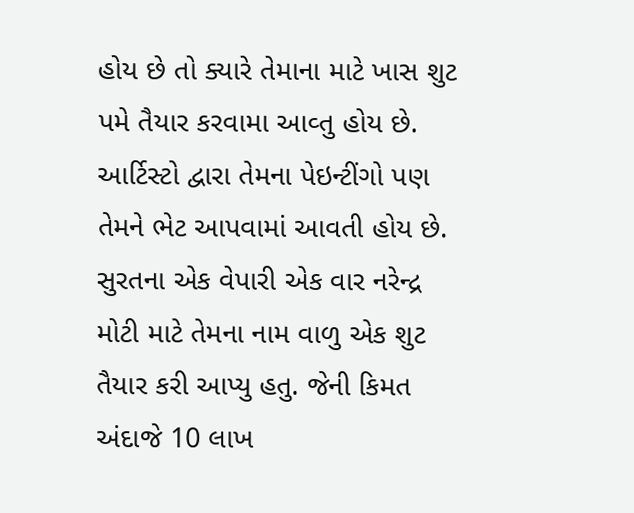હોય છે તો ક્યારે તેમાના માટે ખાસ શુટ પમે તૈયાર કરવામા આવ્તુ હોય છે. આર્ટિસ્ટો દ્વારા તેમના પેઇન્ટીંગો પણ તેમને ભેટ આપવામાં આવતી હોય છે. સુરતના એક વેપારી એક વાર નરેન્દ્ર મોટી માટે તેમના નામ વાળુ એક શુટ તૈયાર કરી આપ્યુ હતુ. જેની કિમત અંદાજે 10 લાખ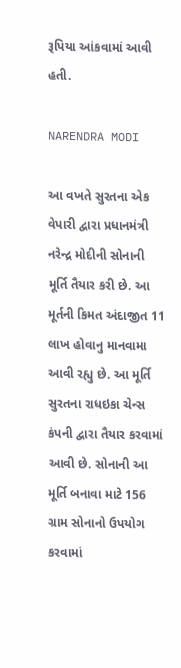રૂપિયા આંકવામાં આવી હતી.

NARENDRA MODI

આ વખતે સુરતના એક વેપારી દ્વારા પ્રધાનમંત્રી નરેન્દ્ર મોદીની સોનાની મૂર્તિ તૈયાર કરી છે. આ મૂર્તની કિમત અંદાજીત 11 લાખ હોવાનુ માનવામા આવી રહ્યુ છે. આ મૂર્તિ સુરતના રાધઇકા ચેન્સ કંપની દ્વારા તૈયાર કરવામાં આવી છે. સોનાની આ મૂર્તિ બનાવા માટે 156 ગ્રામ સોનાનો ઉપયોગ કરવામાં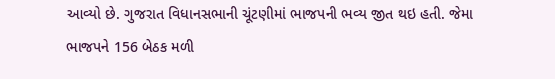આવ્યો છે. ગુજરાત વિધાનસભાની ચૂંટણીમાં ભાજપની ભવ્ય જીત થઇ હતી. જેમા ભાજપને 156 બેઠક મળી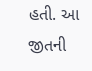હતી. આ જીતની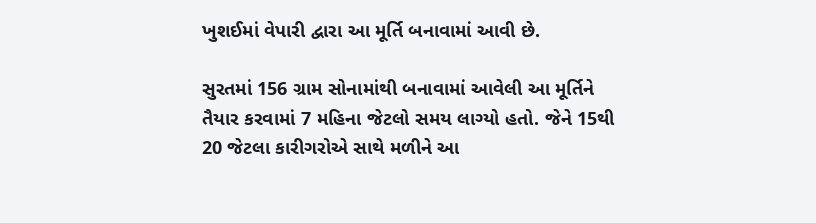ખુશઈમાં વેપારી દ્વારા આ મૂર્તિ બનાવામાં આવી છે.

સુરતમાં 156 ગ્રામ સોનામાંથી બનાવામાં આવેલી આ મૂર્તિને તૈયાર કરવામાં 7 મહિના જેટલો સમય લાગ્યો હતો. જેને 15થી 20 જેટલા કારીગરોએ સાથે મળીને આ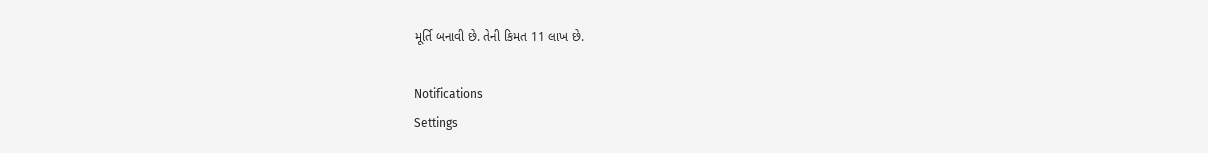મૂર્તિ બનાવી છે. તેની કિમત 11 લાખ છે.

Notifications
Settings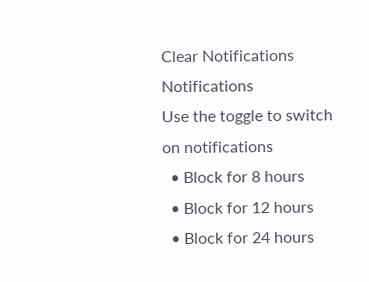Clear Notifications
Notifications
Use the toggle to switch on notifications
  • Block for 8 hours
  • Block for 12 hours
  • Block for 24 hours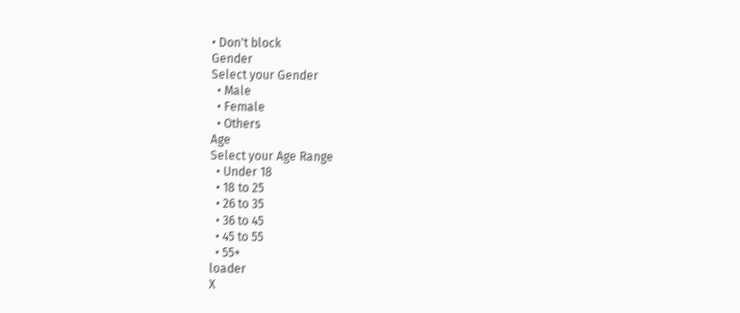• Don't block
Gender
Select your Gender
  • Male
  • Female
  • Others
Age
Select your Age Range
  • Under 18
  • 18 to 25
  • 26 to 35
  • 36 to 45
  • 45 to 55
  • 55+
loader
X